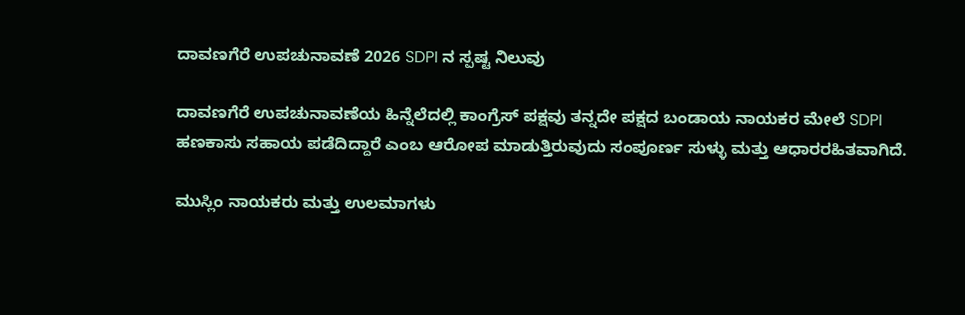ದಾವಣಗೆರೆ ಉಪಚುನಾವಣೆ 2026 SDPI ನ ಸ್ಪಷ್ಟ ನಿಲುವು

ದಾವಣಗೆರೆ ಉಪಚುನಾವಣೆಯ ಹಿನ್ನೆಲೆದಲ್ಲಿ ಕಾಂಗ್ರೆಸ್ ಪಕ್ಷವು ತನ್ನದೇ ಪಕ್ಷದ ಬಂಡಾಯ ನಾಯಕರ ಮೇಲೆ SDPI ಹಣಕಾಸು ಸಹಾಯ ಪಡೆದಿದ್ದಾರೆ ಎಂಬ ಆರೋಪ ಮಾಡುತ್ತಿರುವುದು ಸಂಪೂರ್ಣ ಸುಳ್ಳು ಮತ್ತು ಆಧಾರರಹಿತವಾಗಿದೆ.

ಮುಸ್ಲಿಂ ನಾಯಕರು ಮತ್ತು ಉಲಮಾಗಳು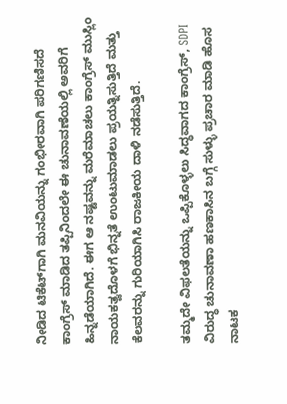ನೀಡಿದ ಟಿಕೆಟ್‌ಗಾಗಿ ಮನವಿಯನ್ನು ಗಂಭೀರವಾಗಿ ಪರಿಗಣಿಸದೆ ಕಾಂಗ್ರೆಸ್ ಮಾಡಿದ ತಪ್ಪಿನಿಂದಲೇ ಈ ಚುನಾವಣೆಯಲ್ಲಿ ಅವರಿಗೆ ಹಿನ್ನಡೆಯಾಗಿದೆ. ಈಗ ಆ ನಷ್ಟವನ್ನು ಮರೆಮಾಚಲು ಕಾಂಗ್ರೆಸ್ ಮುಸ್ಲಿಂ ನಾಯಕತ್ವದೊಳಗೆ ಭಿನ್ನತೆ ಉಂಟುಮಾಡಲು ಪ್ರಯತ್ನಿಸುತ್ತಿದೆ ಮತ್ತು ಕೆಲವರನ್ನು ಗುರಿಯಾಗಿಸಿ ರಾಜಕೀಯ ದಾಳಿ ನಡೆಸುತ್ತಿದೆ.

ತಮ್ಮದೇ ವಿಫಲತೆಯನ್ನು ಒಪ್ಪಿಕೊಳ್ಳಲು ಸಿದ್ಧವಾಗದ ಕಾಂಗ್ರೆಸ್, SDPI ವಿರುದ್ಧ ಚುನಾವಣಾ ಹಣಕಾಸಿನ ಬಗ್ಗೆ ಸುಳ್ಳು ಪ್ರಚಾರ ಮಾಡಿ ಹೊಸ ನಾಟಕ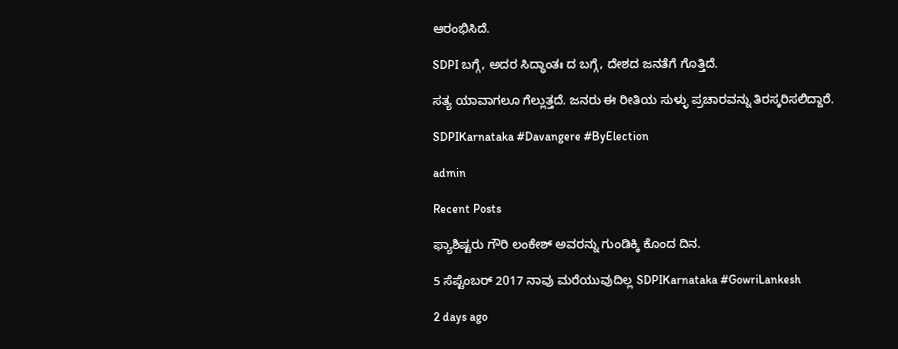ಆರಂಭಿಸಿದೆ.

SDPI ಬಗ್ಗೆ, ಅದರ ಸಿದ್ಧಾಂತಃ ದ ಬಗ್ಗೆ, ದೇಶದ ಜನತೆಗೆ ಗೊತ್ತಿದೆ.

ಸತ್ಯ ಯಾವಾಗಲೂ ಗೆಲ್ಲುತ್ತದೆ. ಜನರು ಈ ರೀತಿಯ ಸುಳ್ಳು ಪ್ರಚಾರವನ್ನು ತಿರಸ್ಕರಿಸಲಿದ್ದಾರೆ.

SDPIKarnataka #Davangere #ByElection

admin

Recent Posts

ಫ್ಯಾಶಿಷ್ಟರು ಗೌರಿ ಲಂಕೇಶ್‌ ಅವರನ್ನು ಗುಂಡಿಕ್ಕಿ ಕೊಂದ ದಿನ.

5 ಸೆಪ್ಟೆಂಬರ್ 2017 ನಾವು ಮರೆಯುವುದಿಲ್ಲ SDPIKarnataka #GowriLankesh

2 days ago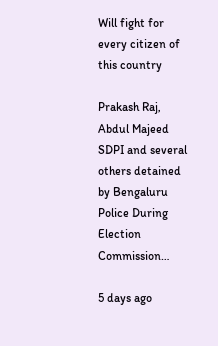Will fight for every citizen of this country

Prakash Raj, Abdul Majeed SDPI and several others detained by Bengaluru Police During Election Commission…

5 days ago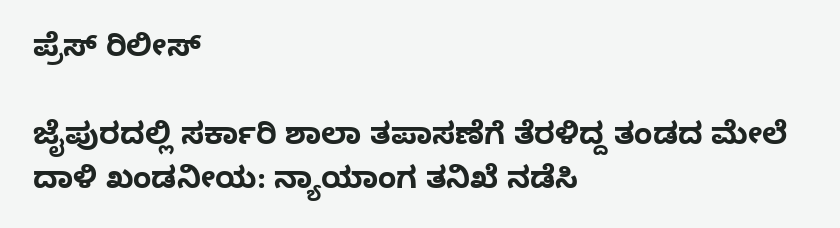ಪ್ರೆಸ್ ರಿಲೀಸ್

ಜೈಪುರದಲ್ಲಿ ಸರ್ಕಾರಿ ಶಾಲಾ ತಪಾಸಣೆಗೆ ತೆರಳಿದ್ದ ತಂಡದ ಮೇಲೆ ದಾಳಿ ಖಂಡನೀಯ: ನ್ಯಾಯಾಂಗ ತನಿಖೆ ನಡೆಸಿ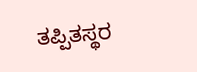ತಪ್ಪಿತಸ್ಥರ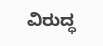ವಿರುದ್ಧ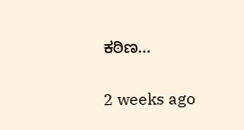ಕಠಿಣ…

2 weeks ago